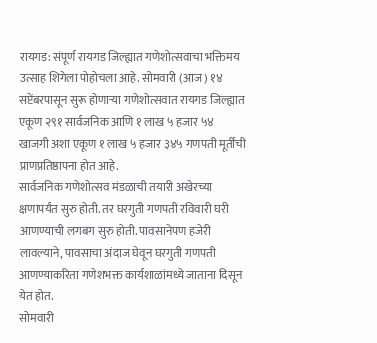रायगड: संपूर्ण रायगड जिल्ह्यात गणेशोत्सवाचा भक्तिमय उत्साह शिगेला पोहोचला आहे. सोमवारी (आज) १४ सप्टेंबरपासून सुरू होणाऱ्या गणेशोत्सवात रायगड जिल्ह्यात एकूण २९१ सार्वजनिक आणि १ लाख ५ हजार ५४ खाजगी अशा एकूण १ लाख ५ हजार ३४५ गणपती मूर्तींची प्राणप्रतिष्ठापना होत आहे.
सार्वजनिक गणेशोत्सव मंडळाची तयारी अखेरच्या क्षणापर्यंत सुरु होती. तर घरगुती गणपती रविवारी घरी आणण्याची लगबग सुरु होती. पावसानेपण हजेरी लावल्याने, पावसाचा अंदाज घेवून घरगुती गणपती आणण्याकरिता गणेशभक्त कार्यशाळांमध्ये जाताना दिसून येत होत.
सोमवारी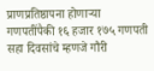प्राणप्रतिष्ठापना होणाऱ्या गणपतींपैकी १६ हजार १७५ गणपती सहा दिवसांचे म्हणजे गौरी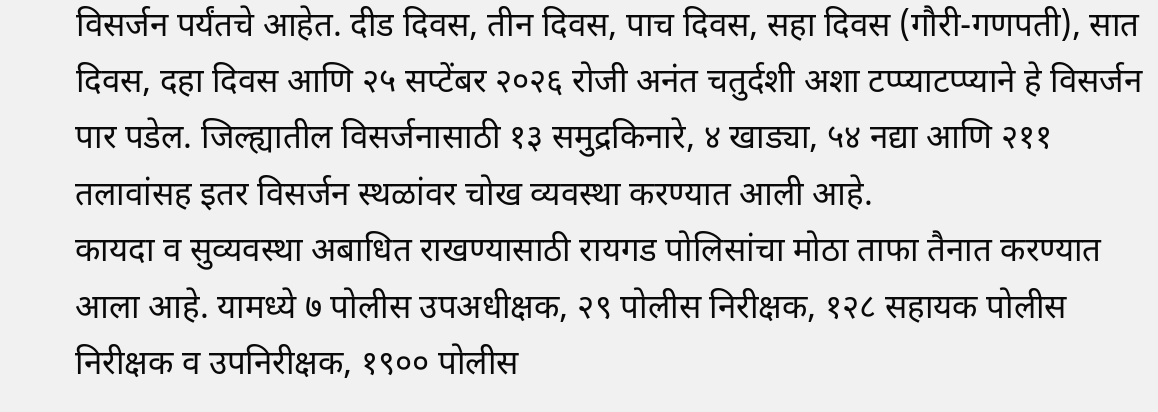विसर्जन पर्यंतचे आहेत. दीड दिवस, तीन दिवस, पाच दिवस, सहा दिवस (गौरी-गणपती), सात दिवस, दहा दिवस आणि २५ सप्टेंबर २०२६ रोजी अनंत चतुर्दशी अशा टप्प्याटप्प्याने हे विसर्जन पार पडेल. जिल्ह्यातील विसर्जनासाठी १३ समुद्रकिनारे, ४ खाड्या, ५४ नद्या आणि २११ तलावांसह इतर विसर्जन स्थळांवर चोख व्यवस्था करण्यात आली आहे.
कायदा व सुव्यवस्था अबाधित राखण्यासाठी रायगड पोलिसांचा मोठा ताफा तैनात करण्यात आला आहे. यामध्ये ७ पोलीस उपअधीक्षक, २९ पोलीस निरीक्षक, १२८ सहायक पोलीस निरीक्षक व उपनिरीक्षक, १९०० पोलीस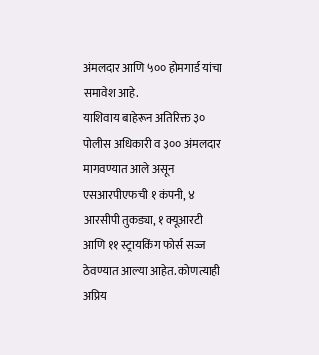अंमलदार आणि ५०० होमगार्ड यांचा समावेश आहे.
याशिवाय बाहेरून अतिरिक्त ३० पोलीस अधिकारी व ३०० अंमलदार मागवण्यात आले असून एसआरपीएफची १ कंपनी, ४ आरसीपी तुकड्या, १ क्यूआरटी आणि ११ स्ट्रायकिंग फोर्स सज्ज ठेवण्यात आल्या आहेत. कोणत्याही अप्रिय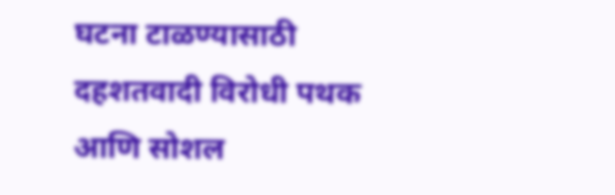घटना टाळण्यासाठी दहशतवादी विरोधी पथक आणि सोशल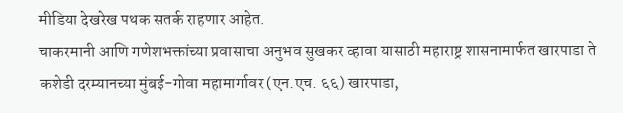मीडिया देखरेख पथक सतर्क राहणार आहेत.
चाकरमानी आणि गणेशभक्तांच्या प्रवासाचा अनुभव सुखकर व्हावा यासाठी महाराष्ट्र शासनामार्फत खारपाडा ते कशेडी दरम्यानच्या मुंबई-गोवा महामार्गावर (एन.एच. ६६) खारपाडा,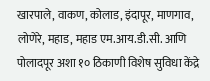खारपाले, वाकण, कोलाड, इंदापूर, माणगाव, लोणेरे, महाड, महाड एम.आय.डी.सी. आणि पोलादपूर अशा १० ठिकाणी विशेष सुविधा केंद्रे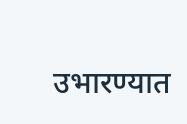उभारण्यात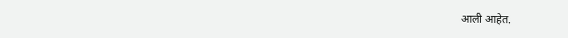आली आहेत.